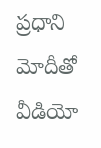ప్రధాని మోదీతో వీడియో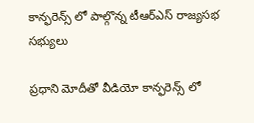కాన్ఫరెన్స్ లో పాల్గొన్న టీఆర్ఎస్ రాజ్యసభ సభ్యులు

ప్రధాని మోదీతో వీడియో కాన్ఫరెన్స్ లో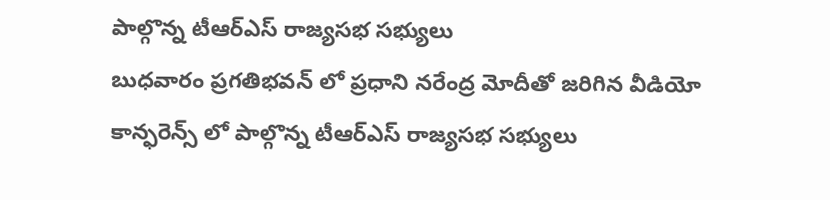పాల్గొన్న టీఆర్ఎస్ రాజ్యసభ సభ్యులు
బుధవారం ప్రగతిభవన్ లో ప్రధాని నరేంద్ర మోదీతో జరిగిన వీడియో కాన్ఫరెన్స్ లో పాల్గొన్న టీఆర్ఎస్ రాజ్యసభ సభ్యులు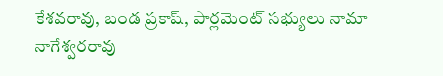కేశవరావు, బండ ప్రకాష్, పార్లమెంట్ సభ్యులు నామా నాగేశ్వరరావు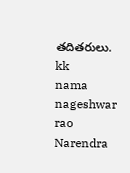తదితరులు.
kk
nama nageshwar rao
Narendra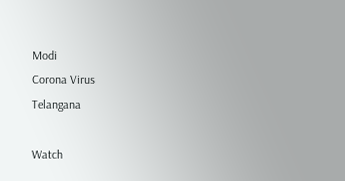Modi
Corona Virus
Telangana

Watch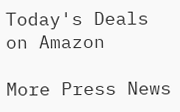Today's Deals on Amazon

More Press News